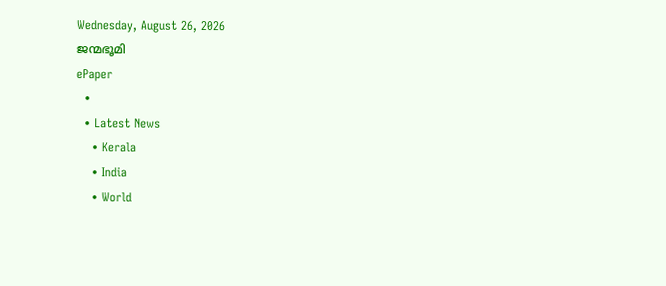Wednesday, August 26, 2026
ജന്മഭൂമി
ePaper
  •
  • Latest News
    • Kerala
    • India
    • World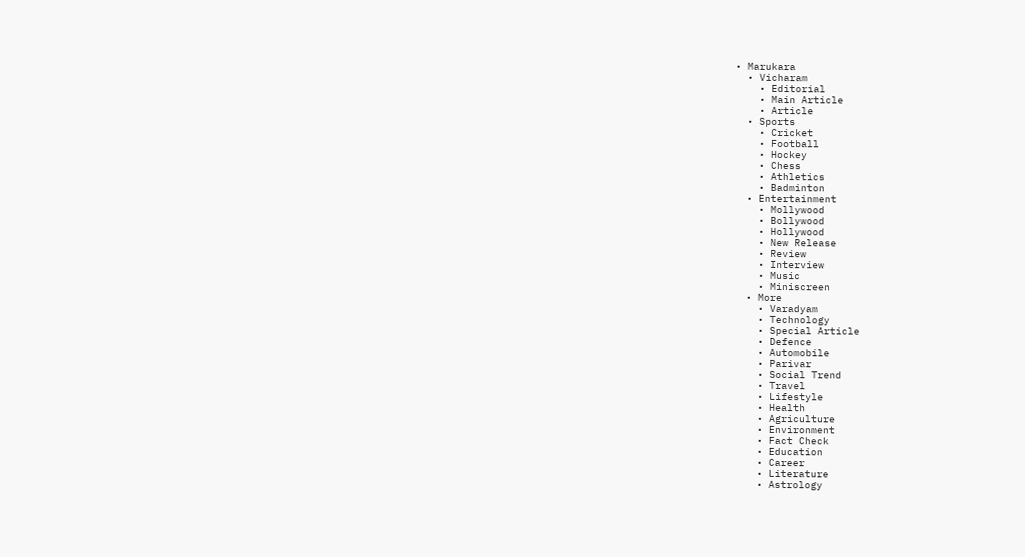• Marukara
  • Vicharam
    • Editorial
    • Main Article
    • Article
  • Sports
    • Cricket
    • Football
    • Hockey
    • Chess
    • Athletics
    • Badminton
  • Entertainment
    • Mollywood
    • Bollywood
    • Hollywood
    • New Release
    • Review
    • Interview
    • Music
    • Miniscreen
  • More
    • Varadyam
    • Technology
    • Special Article
    • Defence
    • Automobile
    • Parivar
    • Social Trend
    • Travel
    • Lifestyle
    • Health
    • Agriculture
    • Environment
    • Fact Check
    • Education
    • Career
    • Literature
    • Astrology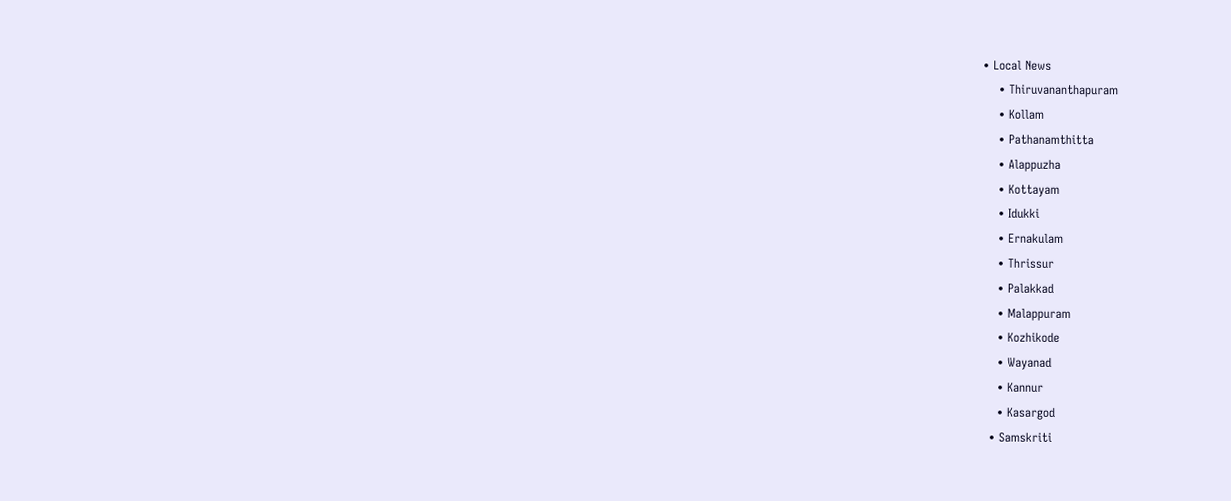• Local News
    • Thiruvananthapuram
    • Kollam
    • Pathanamthitta
    • Alappuzha
    • Kottayam
    • Idukki
    • Ernakulam
    • Thrissur
    • Palakkad
    • Malappuram
    • Kozhikode
    • Wayanad
    • Kannur
    • Kasargod
  • Samskriti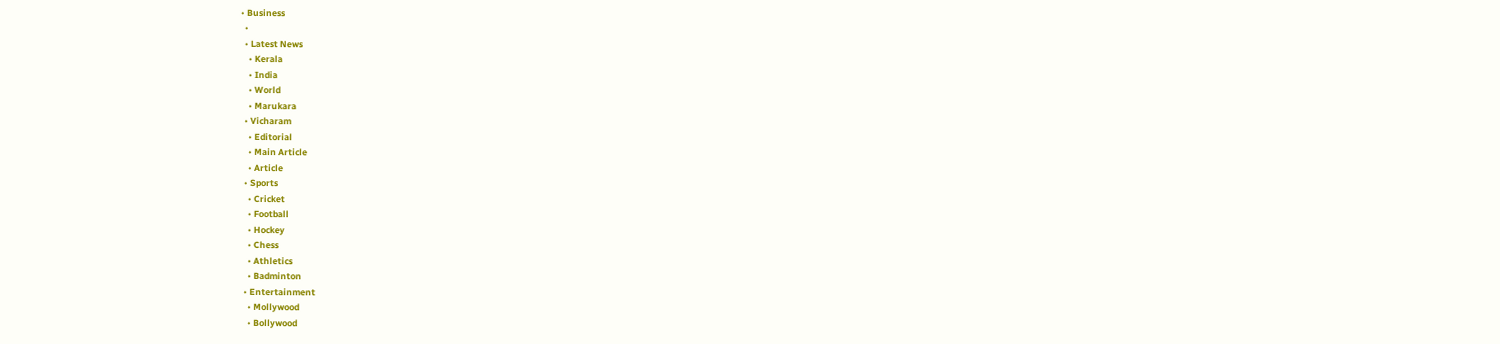• Business
  •
  • Latest News
    • Kerala
    • India
    • World
    • Marukara
  • Vicharam
    • Editorial
    • Main Article
    • Article
  • Sports
    • Cricket
    • Football
    • Hockey
    • Chess
    • Athletics
    • Badminton
  • Entertainment
    • Mollywood
    • Bollywood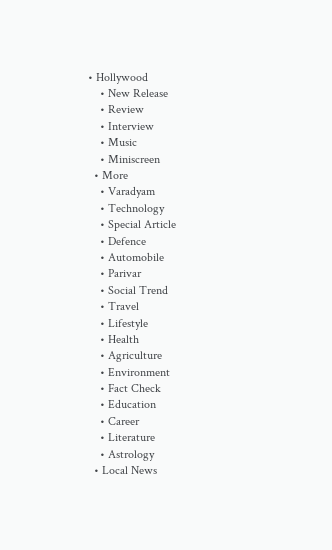• Hollywood
    • New Release
    • Review
    • Interview
    • Music
    • Miniscreen
  • More
    • Varadyam
    • Technology
    • Special Article
    • Defence
    • Automobile
    • Parivar
    • Social Trend
    • Travel
    • Lifestyle
    • Health
    • Agriculture
    • Environment
    • Fact Check
    • Education
    • Career
    • Literature
    • Astrology
  • Local News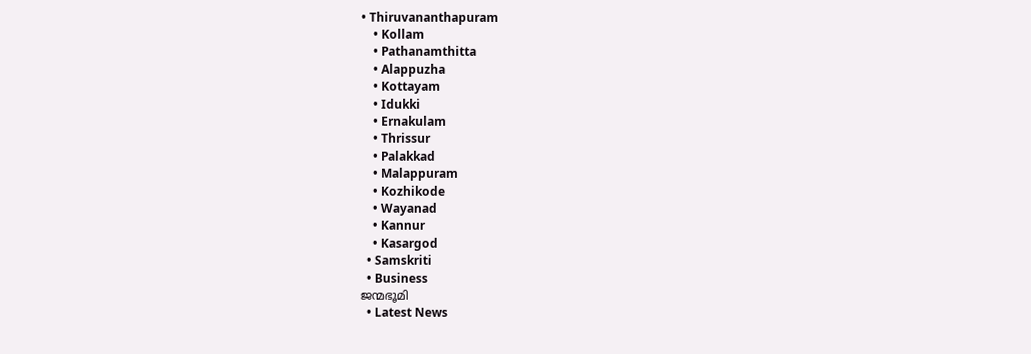• Thiruvananthapuram
    • Kollam
    • Pathanamthitta
    • Alappuzha
    • Kottayam
    • Idukki
    • Ernakulam
    • Thrissur
    • Palakkad
    • Malappuram
    • Kozhikode
    • Wayanad
    • Kannur
    • Kasargod
  • Samskriti
  • Business
ജന്മഭൂമി
  • Latest News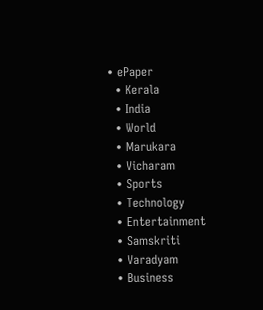• ePaper
  • Kerala
  • India
  • World
  • Marukara
  • Vicharam
  • Sports
  • Technology
  • Entertainment
  • Samskriti
  • Varadyam
  • Business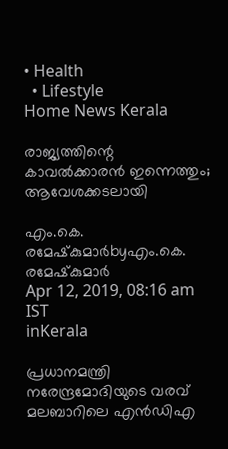• Health
  • Lifestyle
Home News Kerala

രാജ്യത്തിന്റെ കാവല്‍ക്കാരന്‍ ഇന്നെത്തും; ആവേശക്കടലായി

എം.കെ. രമേഷ്‌കുമാര്‍byഎം.കെ. രമേഷ്‌കുമാര്‍
Apr 12, 2019, 08:16 am IST
inKerala

പ്രധാനമന്ത്രി നരേന്ദ്രമോദിയുടെ വരവ് മലബാറിലെ എന്‍ഡിഎ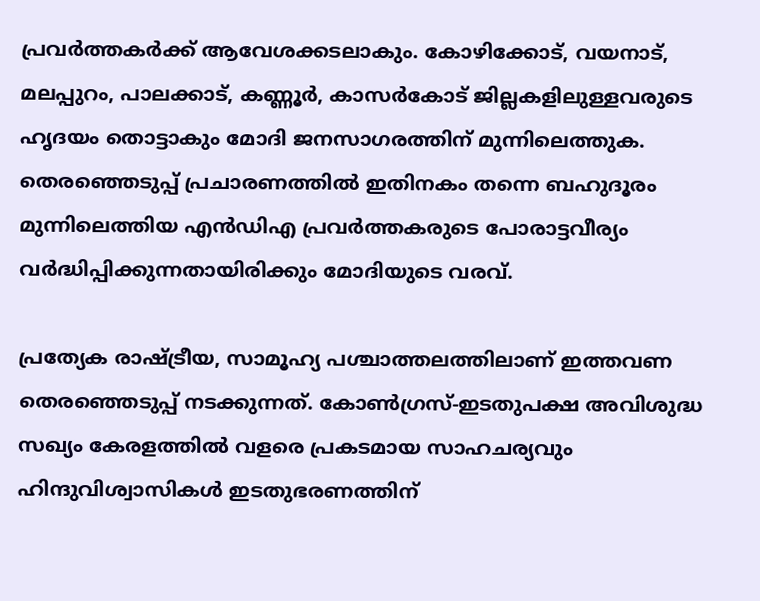പ്രവര്‍ത്തകര്‍ക്ക് ആവേശക്കടലാകും. കോഴിക്കോട്, വയനാട്, മലപ്പുറം, പാലക്കാട്, കണ്ണൂര്‍, കാസര്‍കോട് ജില്ലകളിലുള്ളവരുടെ ഹൃദയം തൊട്ടാകും മോദി ജനസാഗരത്തിന് മുന്നിലെത്തുക. തെരഞ്ഞെടുപ്പ് പ്രചാരണത്തില്‍ ഇതിനകം തന്നെ ബഹുദൂരം മുന്നിലെത്തിയ എന്‍ഡിഎ പ്രവര്‍ത്തകരുടെ പോരാട്ടവീര്യം വര്‍ദ്ധിപ്പിക്കുന്നതായിരിക്കും മോദിയുടെ വരവ്.

പ്രത്യേക രാഷ്‌ട്രീയ, സാമൂഹ്യ പശ്ചാത്തലത്തിലാണ് ഇത്തവണ തെരഞ്ഞെടുപ്പ് നടക്കുന്നത്. കോണ്‍ഗ്രസ്-ഇടതുപക്ഷ അവിശുദ്ധ സഖ്യം കേരളത്തില്‍ വളരെ പ്രകടമായ സാഹചര്യവും ഹിന്ദുവിശ്വാസികള്‍ ഇടതുഭരണത്തിന്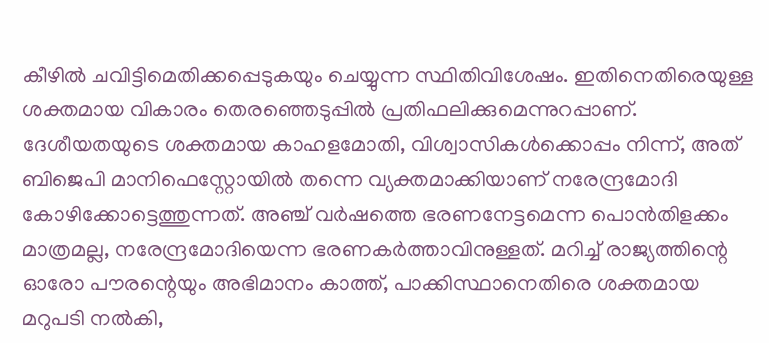കീഴില്‍ ചവിട്ടിമെതിക്കപ്പെടുകയും ചെയ്യുന്ന സ്ഥിതിവിശേഷം. ഇതിനെതിരെയുള്ള ശക്തമായ വികാരം തെരഞ്ഞെടുപ്പില്‍ പ്രതിഫലിക്കുമെന്നുറപ്പാണ്. ദേശീയതയുടെ ശക്തമായ കാഹളമോതി, വിശ്വാസികള്‍ക്കൊപ്പം നിന്ന്, അത് ബിജെപി മാനിഫെസ്റ്റോയില്‍ തന്നെ വ്യക്തമാക്കിയാണ് നരേന്ദ്രമോദി കോഴിക്കോട്ടെത്തുന്നത്. അഞ്ച് വര്‍ഷത്തെ ഭരണനേട്ടമെന്ന പൊന്‍തിളക്കം മാത്രമല്ല, നരേന്ദ്രമോദിയെന്ന ഭരണകര്‍ത്താവിനുള്ളത്. മറിച്ച് രാജ്യത്തിന്റെ ഓരോ പൗരന്റെയും അഭിമാനം കാത്ത്, പാക്കിസ്ഥാനെതിരെ ശക്തമായ മറുപടി നല്‍കി,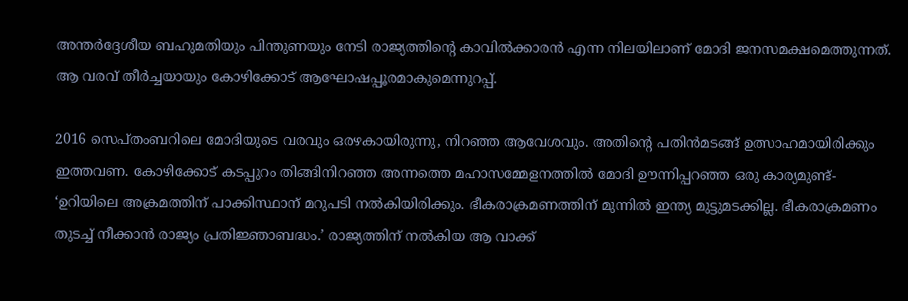അന്തര്‍ദ്ദേശീയ ബഹുമതിയും പിന്തുണയും നേടി രാജ്യത്തിന്റെ കാവില്‍ക്കാരന്‍ എന്ന നിലയിലാണ് മോദി ജനസമക്ഷമെത്തുന്നത്. ആ വരവ് തീര്‍ച്ചയായും കോഴിക്കോട് ആഘോഷപ്പൂരമാകുമെന്നുറപ്പ്.

2016 സെപ്തംബറിലെ മോദിയുടെ വരവും ഒരഴകായിരുന്നു, നിറഞ്ഞ ആവേശവും. അതിന്റെ പതിന്‍മടങ്ങ് ഉത്സാഹമായിരിക്കും ഇത്തവണ. കോഴിക്കോട് കടപ്പുറം തിങ്ങിനിറഞ്ഞ അന്നത്തെ മഹാസമ്മേളനത്തില്‍ മോദി ഊന്നിപ്പറഞ്ഞ ഒരു കാര്യമുണ്ട്- ‘ഉറിയിലെ അക്രമത്തിന് പാക്കിസ്ഥാന് മറുപടി നല്‍കിയിരിക്കും. ഭീകരാക്രമണത്തിന് മുന്നില്‍ ഇന്ത്യ മുട്ടുമടക്കില്ല. ഭീകരാക്രമണം തുടച്ച് നീക്കാന്‍ രാജ്യം പ്രതിജ്ഞാബദ്ധം.’ രാജ്യത്തിന് നല്‍കിയ ആ വാക്ക്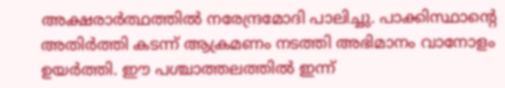അക്ഷരാര്‍ത്ഥത്തില്‍ നരേന്ദ്രമോദി പാലിച്ചു. പാക്കിസ്ഥാന്റെ അതിര്‍ത്തി കടന്ന് ആക്രമണം നടത്തി അഭിമാനം വാനോളം ഉയര്‍ത്തി. ഈ പശ്ചാത്തലത്തില്‍ ഇന്ന്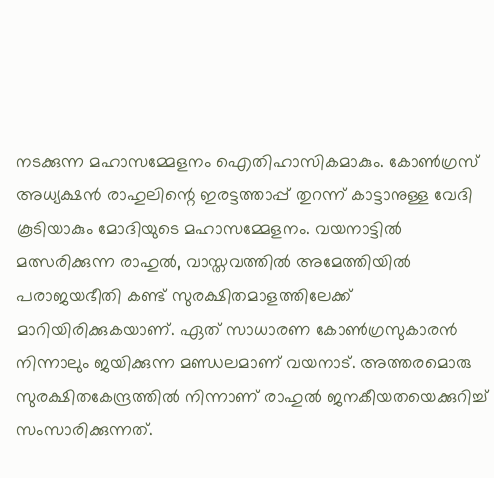നടക്കുന്ന മഹാസമ്മേളനം ഐതിഹാസികമാകും. കോണ്‍ഗ്രസ് അധ്യക്ഷന്‍ രാഹുലിന്റെ ഇരട്ടത്താപ്പ് തുറന്ന് കാട്ടാനുള്ള വേദി കൂടിയാകും മോദിയുടെ മഹാസമ്മേളനം. വയനാട്ടില്‍ മത്സരിക്കുന്ന രാഹുല്‍, വാസ്തവത്തില്‍ അമേത്തിയില്‍ പരാജയഭീതി കണ്ട് സുരക്ഷിതമാളത്തിലേക്ക് മാറിയിരിക്കുകയാണ്. ഏത് സാധാരണ കോണ്‍ഗ്രസുകാരന്‍ നിന്നാലും ജയിക്കുന്ന മണ്ഡലമാണ് വയനാട്. അത്തരമൊരു സുരക്ഷിതകേന്ദ്രത്തില്‍ നിന്നാണ് രാഹുല്‍ ജനകീയതയെക്കുറിച്ച് സംസാരിക്കുന്നത്.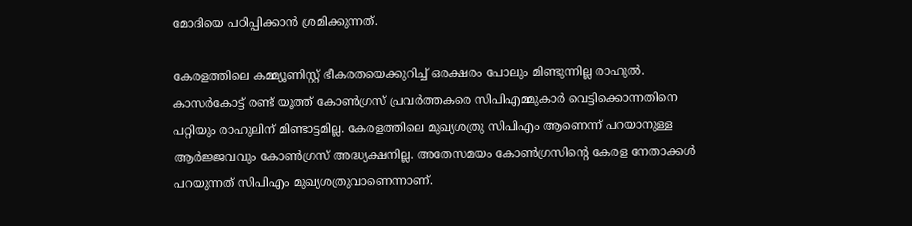മോദിയെ പഠിപ്പിക്കാന്‍ ശ്രമിക്കുന്നത്.

കേരളത്തിലെ കമ്മ്യൂണിസ്റ്റ് ഭീകരതയെക്കുറിച്ച് ഒരക്ഷരം പോലും മിണ്ടുന്നില്ല രാഹുല്‍. കാസര്‍കോട്ട് രണ്ട് യൂത്ത് കോണ്‍ഗ്രസ് പ്രവര്‍ത്തകരെ സിപിഎമ്മുകാര്‍ വെട്ടിക്കൊന്നതിനെ പറ്റിയും രാഹുലിന് മിണ്ടാട്ടമില്ല. കേരളത്തിലെ മുഖ്യശത്രു സിപിഎം ആണെന്ന് പറയാനുള്ള ആര്‍ജ്ജവവും കോണ്‍ഗ്രസ് അദ്ധ്യക്ഷനില്ല. അതേസമയം കോണ്‍ഗ്രസിന്റെ കേരള നേതാക്കള്‍ പറയുന്നത് സിപിഎം മുഖ്യശത്രുവാണെന്നാണ്.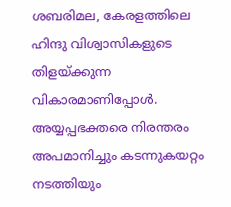ശബരിമല, കേരളത്തിലെ ഹിന്ദു വിശ്വാസികളുടെ തിളയ്‌ക്കുന്ന വികാരമാണിപ്പോള്‍. അയ്യപ്പഭക്തരെ നിരന്തരം അപമാനിച്ചും കടന്നുകയറ്റം നടത്തിയും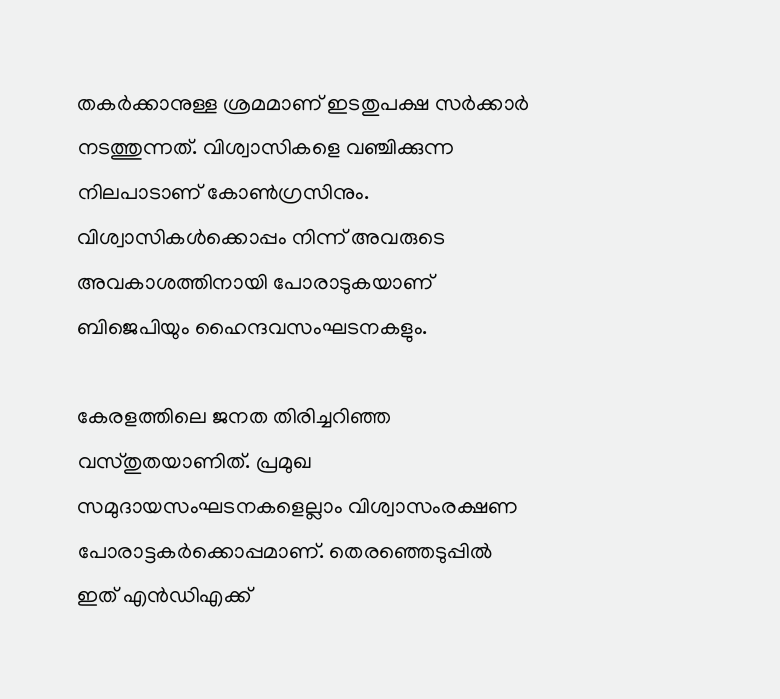തകര്‍ക്കാനുള്ള ശ്രമമാണ് ഇടതുപക്ഷ സര്‍ക്കാര്‍ നടത്തുന്നത്. വിശ്വാസികളെ വഞ്ചിക്കുന്ന നിലപാടാണ് കോണ്‍ഗ്രസിനും. വിശ്വാസികള്‍ക്കൊപ്പം നിന്ന് അവരുടെ അവകാശത്തിനായി പോരാടുകയാണ് ബിജെപിയും ഹൈന്ദവസംഘടനകളും.

കേരളത്തിലെ ജനത തിരിച്ചറിഞ്ഞ വസ്തുതയാണിത്. പ്രമുഖ സമുദായസംഘടനകളെല്ലാം വിശ്വാസംരക്ഷണ പോരാട്ടകര്‍ക്കൊപ്പമാണ്. തെരഞ്ഞെടുപ്പില്‍ ഇത് എന്‍ഡിഎക്ക്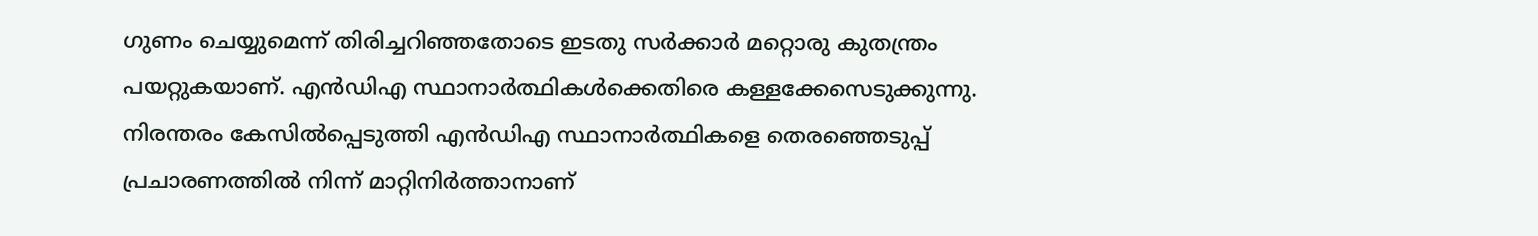ഗുണം ചെയ്യുമെന്ന് തിരിച്ചറിഞ്ഞതോടെ ഇടതു സര്‍ക്കാര്‍ മറ്റൊരു കുതന്ത്രം പയറ്റുകയാണ്. എന്‍ഡിഎ സ്ഥാനാര്‍ത്ഥികള്‍ക്കെതിരെ കള്ളക്കേസെടുക്കുന്നു. നിരന്തരം കേസില്‍പ്പെടുത്തി എന്‍ഡിഎ സ്ഥാനാര്‍ത്ഥികളെ തെരഞ്ഞെടുപ്പ് പ്രചാരണത്തില്‍ നിന്ന് മാറ്റിനിര്‍ത്താനാണ്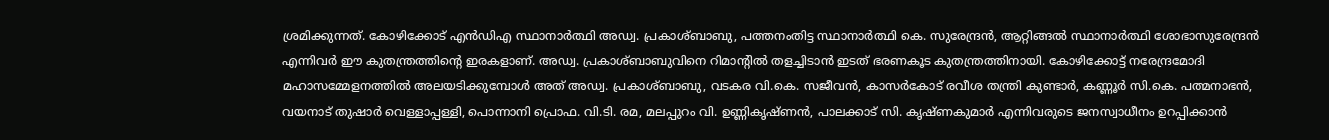ശ്രമിക്കുന്നത്. കോഴിക്കോട് എന്‍ഡിഎ സ്ഥാനാര്‍ത്ഥി അഡ്വ. പ്രകാശ്ബാബു, പത്തനംതിട്ട സ്ഥാനാര്‍ത്ഥി കെ. സുരേന്ദ്രന്‍, ആറ്റിങ്ങല്‍ സ്ഥാനാര്‍ത്ഥി ശോഭാസുരേന്ദ്രന്‍ എന്നിവര്‍ ഈ കുതന്ത്രത്തിന്റെ ഇരകളാണ്. അഡ്വ. പ്രകാശ്ബാബുവിനെ റിമാന്റില്‍ തളച്ചിടാന്‍ ഇടത് ഭരണകൂട കുതന്ത്രത്തിനായി. കോഴിക്കോട്ട് നരേന്ദ്രമോദി മഹാസമ്മേളനത്തില്‍ അലയടിക്കുമ്പോള്‍ അത് അഡ്വ. പ്രകാശ്ബാബു, വടകര വി.കെ. സജീവന്‍, കാസര്‍കോട് രവീശ തന്ത്രി കുണ്ടാര്‍, കണ്ണൂര്‍ സി.കെ. പത്മനാഭന്‍, വയനാട് തുഷാര്‍ വെള്ളാപ്പള്ളി, പൊന്നാനി പ്രൊഫ. വി.ടി. രമ, മലപ്പുറം വി. ഉണ്ണികൃഷ്ണന്‍, പാലക്കാട് സി. കൃഷ്ണകുമാര്‍ എന്നിവരുടെ ജനസ്വാധീനം ഉറപ്പിക്കാന്‍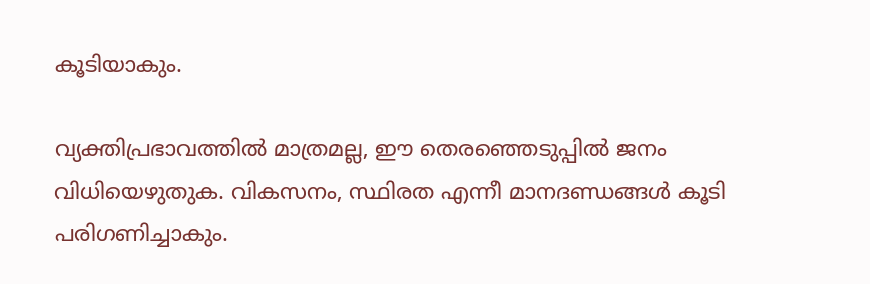കൂടിയാകും.

വ്യക്തിപ്രഭാവത്തില്‍ മാത്രമല്ല, ഈ തെരഞ്ഞെടുപ്പില്‍ ജനം വിധിയെഴുതുക. വികസനം, സ്ഥിരത എന്നീ മാനദണ്ഡങ്ങള്‍ കൂടി പരിഗണിച്ചാകും.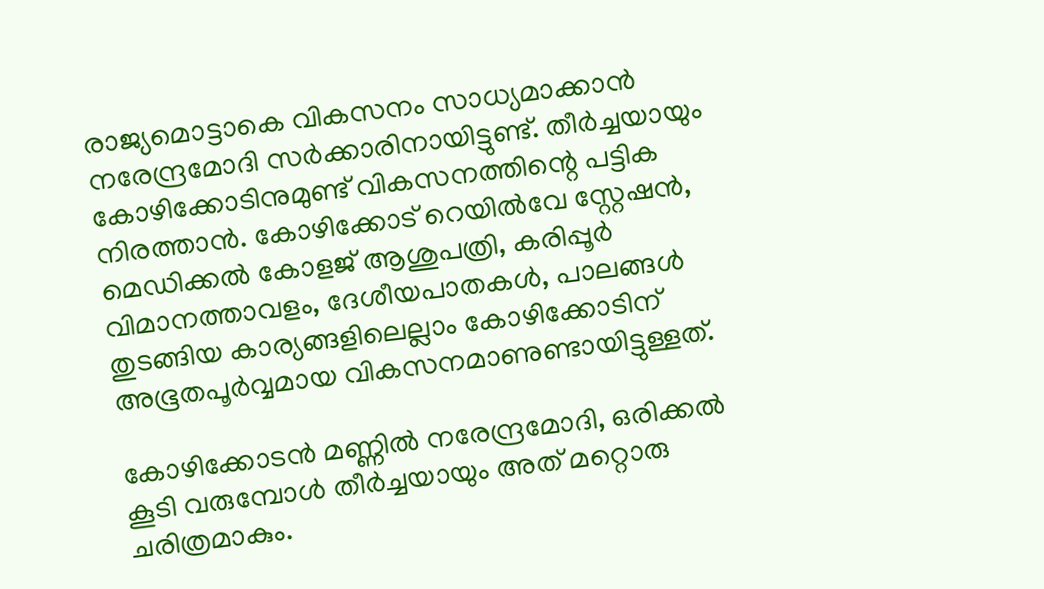രാജ്യമൊട്ടാകെ വികസനം സാധ്യമാക്കാന്‍ നരേന്ദ്രമോദി സര്‍ക്കാരിനായിട്ടുണ്ട്. തീര്‍ച്ചയായും കോഴിക്കോടിനുമുണ്ട് വികസനത്തിന്റെ പട്ടിക നിരത്താന്‍. കോഴിക്കോട് റെയില്‍വേ സ്റ്റേഷന്‍, മെഡിക്കല്‍ കോളജ് ആശുപത്രി, കരിപ്പൂര്‍ വിമാനത്താവളം, ദേശീയപാതകള്‍, പാലങ്ങള്‍ തുടങ്ങിയ കാര്യങ്ങളിലെല്ലാം കോഴിക്കോടിന് അഭൂതപൂര്‍വ്വമായ വികസനമാണുണ്ടായിട്ടുള്ളത്.

കോഴിക്കോടന്‍ മണ്ണില്‍ നരേന്ദ്രമോദി, ഒരിക്കല്‍ കൂടി വരുമ്പോള്‍ തീര്‍ച്ചയായും അത് മറ്റൊരു ചരിത്രമാകും.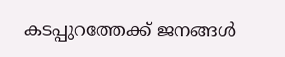കടപ്പുറത്തേക്ക് ജനങ്ങള്‍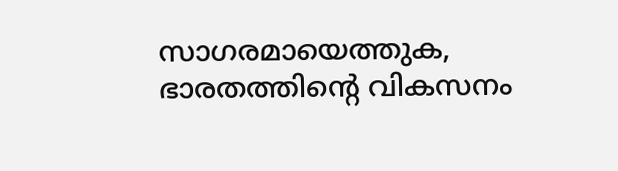സാഗരമായെത്തുക, ഭാരതത്തിന്റെ വികസനം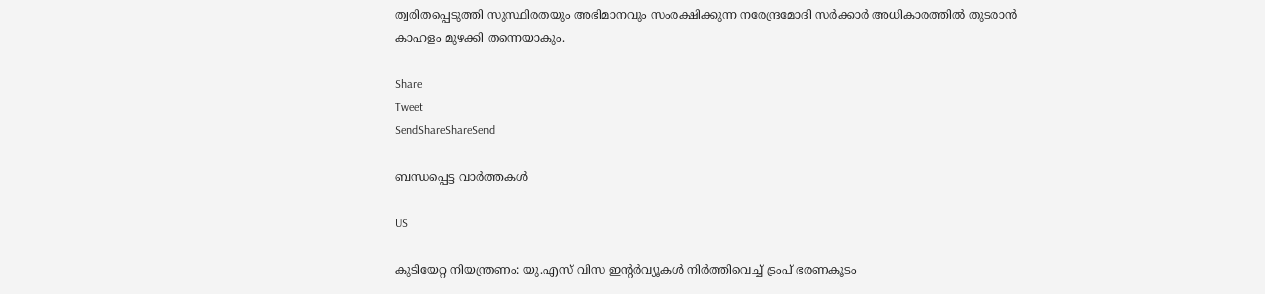ത്വരിതപ്പെടുത്തി സുസ്ഥിരതയും അഭിമാനവും സംരക്ഷിക്കുന്ന നരേന്ദ്രമോദി സര്‍ക്കാര്‍ അധികാരത്തില്‍ തുടരാന്‍ കാഹളം മുഴക്കി തന്നെയാകും.

Share
Tweet
SendShareShareSend

ബന്ധപ്പെട്ട വാര്‍ത്തകള്‍

US

കുടിയേറ്റ നിയന്ത്രണം: യു.എസ് വിസ ഇൻ്റർവ്യൂകൾ നിർത്തിവെച്ച് ട്രംപ് ഭരണകൂടം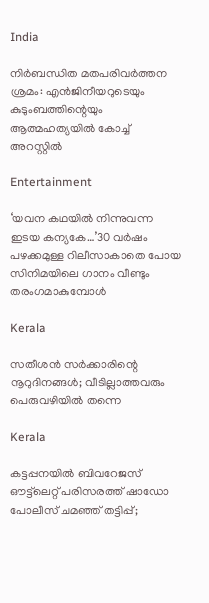India

നിര്‍ബന്ധിത മതപരിവര്‍ത്തന ശ്രമം: എന്‍ജിനീയറുടെയും കുടുംബത്തിന്റെയും ആത്മഹത്യയില്‍ കോച്ച് അറസ്റ്റില്‍

Entertainment

‘യവന കഥയിൽ നിന്നുവന്ന ഇടയ കന്യകേ…’30 വർഷം പഴക്കമുള്ള റിലീസാകാതെ പോയ സിനിമയിലെ ഗാനം വീണ്ടും തരംഗമാകുമ്പോള്‍

Kerala

സതീശന്‍ സര്‍ക്കാരിന്റെ നൂറുദിനങ്ങള്‍; വീടില്ലാത്തവരും പെരുവഴിയില്‍ തന്നെ

Kerala

കട്ടപ്പനയിൽ ബിവറേജസ് ഔട്ട്‌ലെറ്റ് പരിസരത്ത് ഷാഡോ പോലീസ് ചമഞ്ഞ് തട്ടിപ്പ്;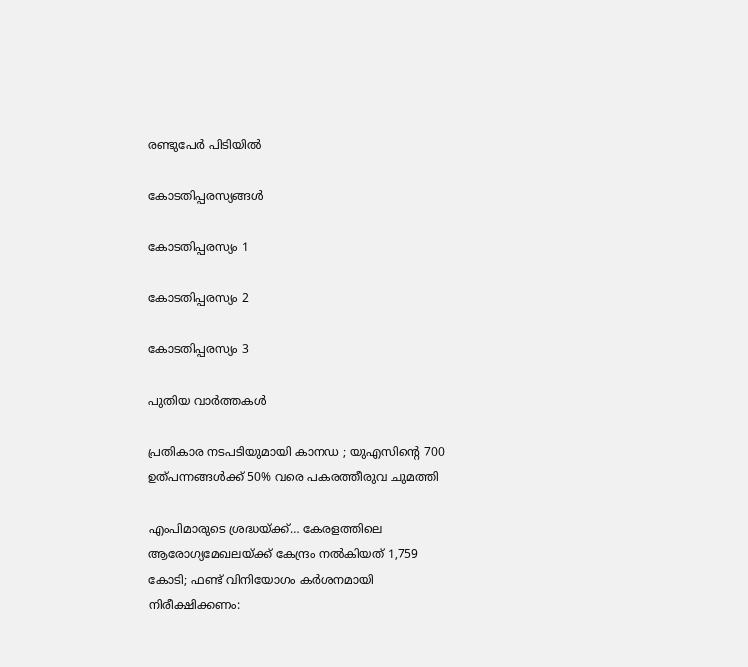രണ്ടുപേർ പിടിയിൽ

കോടതിപ്പരസ്യങ്ങള്‍

കോടതിപ്പരസ്യം 1

കോടതിപ്പരസ്യം 2

കോടതിപ്പരസ്യം 3

പുതിയ വാര്‍ത്തകള്‍

പ്രതികാര നടപടിയുമായി കാനഡ ; യുഎസിന്റെ 700 ഉത്പന്നങ്ങൾക്ക് 50% വരെ പകരത്തീരുവ ചുമത്തി

എംപിമാരുടെ ശ്രദ്ധയ്‌ക്ക്… കേരളത്തിലെ ആരോഗ്യമേഖലയ്‌ക്ക് കേന്ദ്രം നൽകിയത് 1,759 കോടി; ഫണ്ട് വിനിയോഗം കർശനമായി നിരീക്ഷിക്കണം: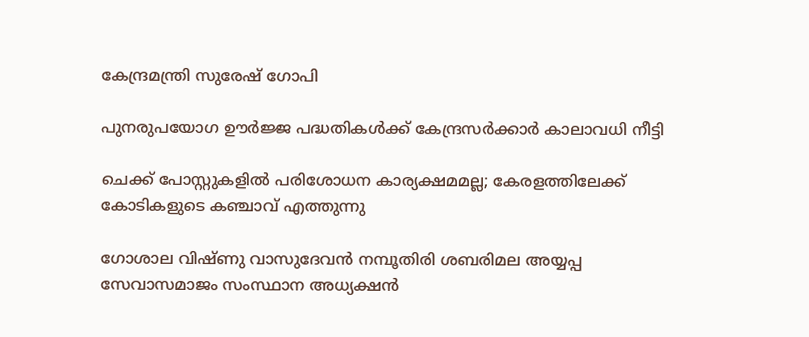കേന്ദ്രമന്ത്രി സുരേഷ് ഗോപി

പുനരുപയോഗ ഊര്‍ജ്ജ പദ്ധതികള്‍ക്ക് കേന്ദ്രസര്‍ക്കാര്‍ കാലാവധി നീട്ടി

ചെക്ക് പോസ്റ്റുകളില്‍ പരിശോധന കാര്യക്ഷമമല്ല; കേരളത്തിലേക്ക് കോടികളുടെ കഞ്ചാവ് എത്തുന്നു

ഗോശാല വിഷ്ണു വാസുദേവൻ നമ്പൂതിരി ശബരിമല അയ്യപ്പ സേവാസമാജം സംസ്ഥാന അധ്യക്ഷൻ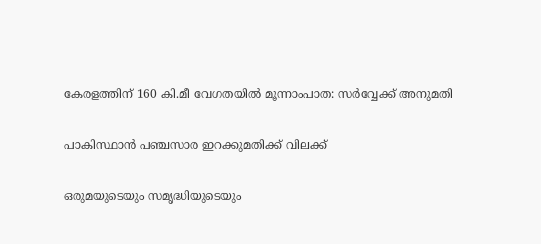കേരളത്തിന് 160 കി.മീ വേഗതയില്‍ മൂന്നാംപാത: സര്‍വ്വേക്ക് അനുമതി

പാകിസ്ഥാന്‍ പഞ്ചസാര ഇറക്കുമതിക്ക് വിലക്ക്

ഒരുമയുടെയും സമൃദ്ധിയുടെയും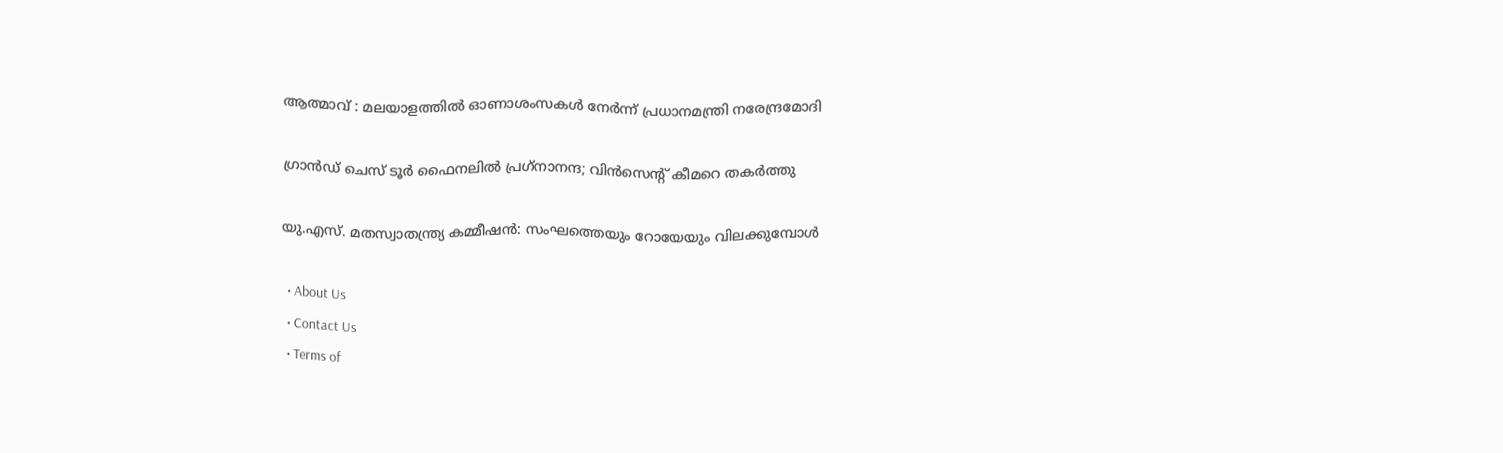ആത്മാവ് : മലയാളത്തിൽ ഓണാശംസകൾ നേർന്ന് പ്രധാനമന്ത്രി നരേന്ദ്രമോദി

ഗ്രാന്‍ഡ് ചെസ് ടൂര്‍ ഫൈനലില്‍ പ്രഗ്‌നാനന്ദ; വിന്‍സെന്റ് കീമറെ തകര്‍ത്തു

യു.എസ്. മതസ്വാതന്ത്ര്യ കമ്മീഷൻ: സംഘത്തെയും റോയേയും വിലക്കുമ്പോൾ

  • About Us
  • Contact Us
  • Terms of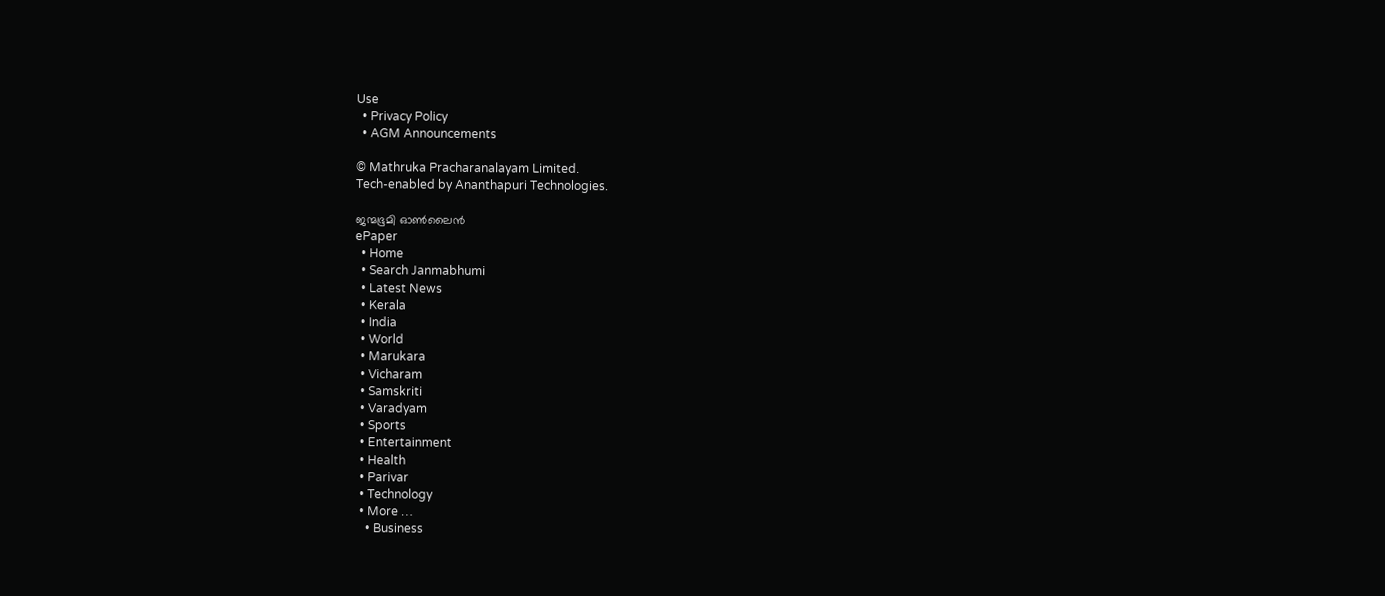Use
  • Privacy Policy
  • AGM Announcements

© Mathruka Pracharanalayam Limited.
Tech-enabled by Ananthapuri Technologies.

ജന്മഭൂമി ഓണ്‍ലൈന്‍
ePaper
  • Home
  • Search Janmabhumi
  • Latest News
  • Kerala
  • India
  • World
  • Marukara
  • Vicharam
  • Samskriti
  • Varadyam
  • Sports
  • Entertainment
  • Health
  • Parivar
  • Technology
  • More …
    • Business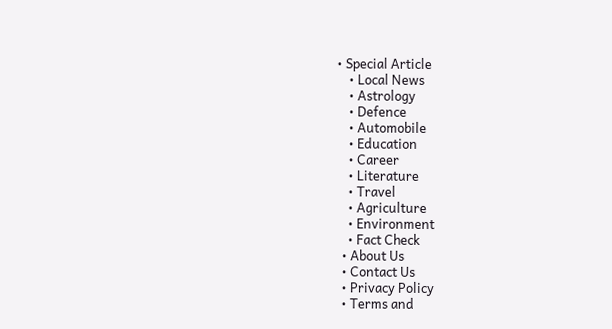• Special Article
    • Local News
    • Astrology
    • Defence
    • Automobile
    • Education
    • Career
    • Literature
    • Travel
    • Agriculture
    • Environment
    • Fact Check
  • About Us
  • Contact Us
  • Privacy Policy
  • Terms and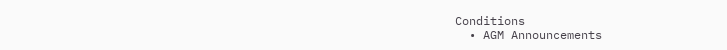Conditions
  • AGM Announcements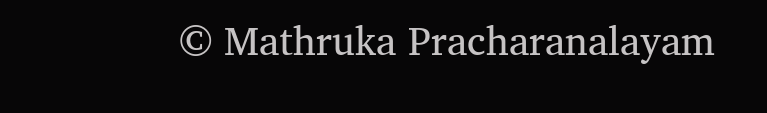© Mathruka Pracharanalayam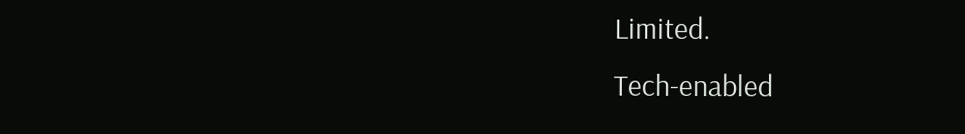Limited.
Tech-enabled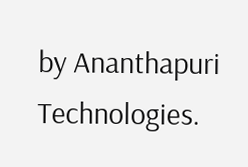by Ananthapuri Technologies.